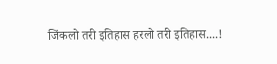जिंकलो तरी इतिहास हरलो तरी इतिहास....!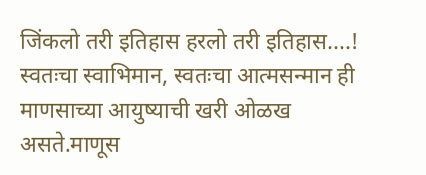जिंकलो तरी इतिहास हरलो तरी इतिहास....!
स्वतःचा स्वाभिमान, स्वतःचा आत्मसन्मान ही माणसाच्या आयुष्याची खरी ओळख असते.माणूस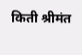किती श्रीमंत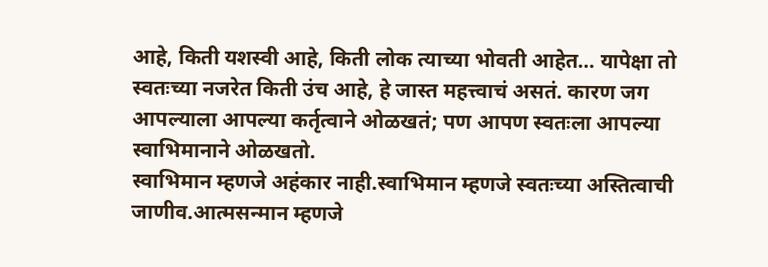आहे, किती यशस्वी आहे, किती लोक त्याच्या भोवती आहेत… यापेक्षा तो स्वतःच्या नजरेत किती उंच आहे, हे जास्त महत्त्वाचं असतं. कारण जग आपल्याला आपल्या कर्तृत्वाने ओळखतं; पण आपण स्वतःला आपल्या स्वाभिमानाने ओळखतो.
स्वाभिमान म्हणजे अहंकार नाही.स्वाभिमान म्हणजे स्वतःच्या अस्तित्वाची जाणीव.आत्मसन्मान म्हणजे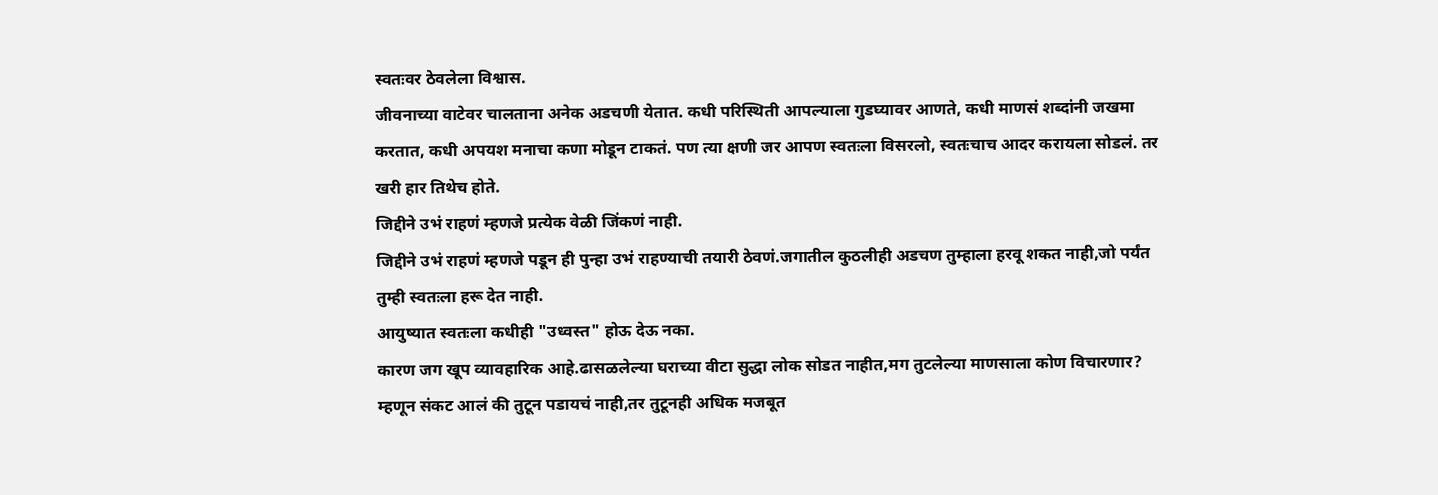स्वतःवर ठेवलेला विश्वास.
जीवनाच्या वाटेवर चालताना अनेक अडचणी येतात. कधी परिस्थिती आपल्याला गुडघ्यावर आणते, कधी माणसं शब्दांनी जखमा करतात, कधी अपयश मनाचा कणा मोडून टाकतं. पण त्या क्षणी जर आपण स्वतःला विसरलो, स्वतःचाच आदर करायला सोडलं. तर खरी हार तिथेच होते.
जिद्दीने उभं राहणं म्हणजे प्रत्येक वेळी जिंकणं नाही.
जिद्दीने उभं राहणं म्हणजे पडून ही पुन्हा उभं राहण्याची तयारी ठेवणं.जगातील कुठलीही अडचण तुम्हाला हरवू शकत नाही,जो पर्यंत तुम्ही स्वतःला हरू देत नाही.
आयुष्यात स्वतःला कधीही "उध्वस्त" होऊ देऊ नका.
कारण जग खूप व्यावहारिक आहे.ढासळलेल्या घराच्या वीटा सुद्धा लोक सोडत नाहीत,मग तुटलेल्या माणसाला कोण विचारणार? म्हणून संकट आलं की तुटून पडायचं नाही,तर तुटूनही अधिक मजबूत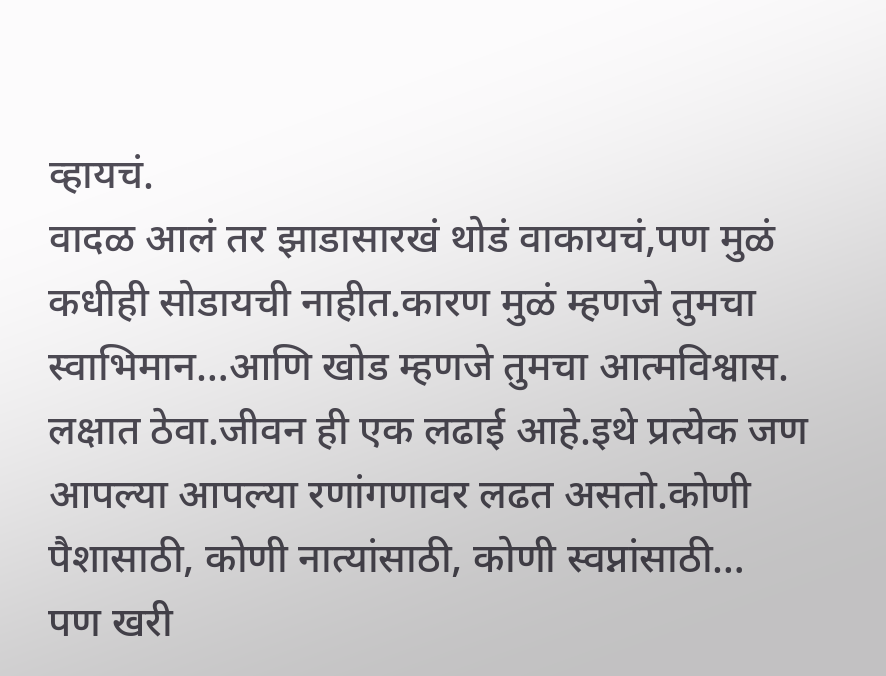व्हायचं.
वादळ आलं तर झाडासारखं थोडं वाकायचं,पण मुळं कधीही सोडायची नाहीत.कारण मुळं म्हणजे तुमचा स्वाभिमान…आणि खोड म्हणजे तुमचा आत्मविश्वास.
लक्षात ठेवा.जीवन ही एक लढाई आहे.इथे प्रत्येक जण आपल्या आपल्या रणांगणावर लढत असतो.कोणी पैशासाठी, कोणी नात्यांसाठी, कोणी स्वप्नांसाठी…
पण खरी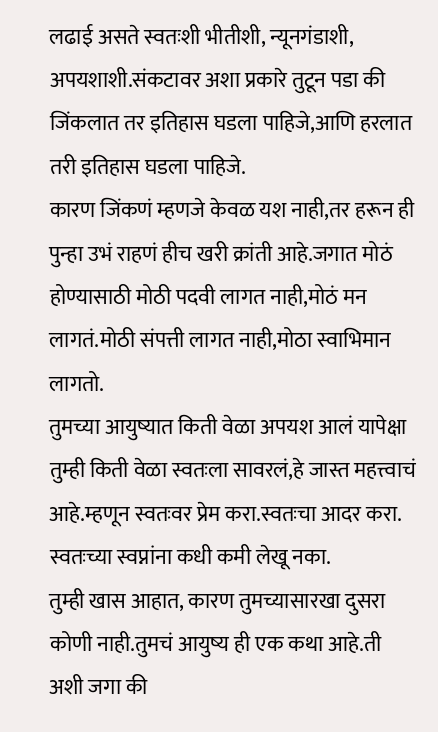लढाई असते स्वतःशी भीतीशी, न्यूनगंडाशी, अपयशाशी.संकटावर अशा प्रकारे तुटून पडा की जिंकलात तर इतिहास घडला पाहिजे,आणि हरलात तरी इतिहास घडला पाहिजे.
कारण जिंकणं म्हणजे केवळ यश नाही,तर हरून ही पुन्हा उभं राहणं हीच खरी क्रांती आहे.जगात मोठं होण्यासाठी मोठी पदवी लागत नाही,मोठं मन लागतं.मोठी संपत्ती लागत नाही,मोठा स्वाभिमान लागतो.
तुमच्या आयुष्यात किती वेळा अपयश आलं यापेक्षा
तुम्ही किती वेळा स्वतःला सावरलं,हे जास्त महत्त्वाचं आहे.म्हणून स्वतःवर प्रेम करा.स्वतःचा आदर करा.
स्वतःच्या स्वप्नांना कधी कमी लेखू नका.
तुम्ही खास आहात, कारण तुमच्यासारखा दुसरा कोणी नाही.तुमचं आयुष्य ही एक कथा आहे.ती अशी जगा की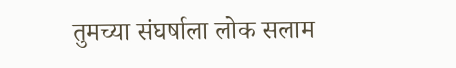तुमच्या संघर्षाला लोक सलाम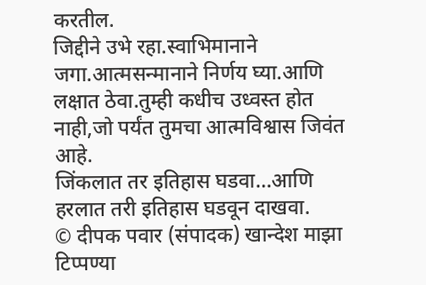करतील.
जिद्दीने उभे रहा.स्वाभिमानाने जगा.आत्मसन्मानाने निर्णय घ्या.आणि लक्षात ठेवा.तुम्ही कधीच उध्वस्त होत नाही,जो पर्यंत तुमचा आत्मविश्वास जिवंत आहे.
जिंकलात तर इतिहास घडवा…आणि हरलात तरी इतिहास घडवून दाखवा.
© दीपक पवार (संपादक) खान्देश माझा
टिप्पण्या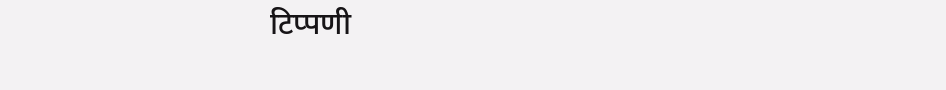टिप्पणी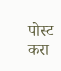पोस्ट करा